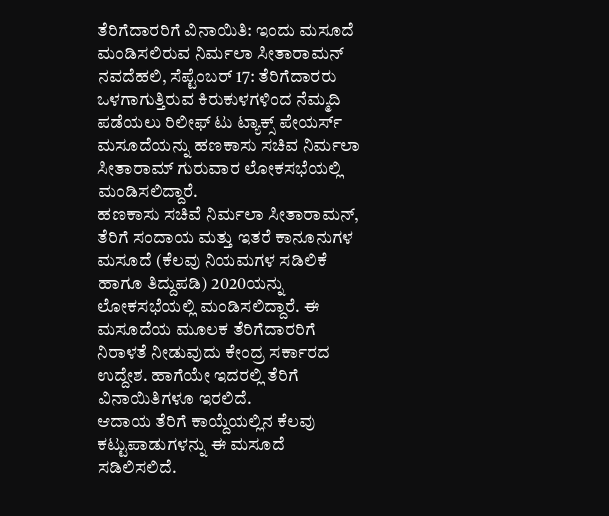ತೆರಿಗೆದಾರರಿಗೆ ವಿನಾಯಿತಿ: ಇಂದು ಮಸೂದೆ ಮಂಡಿಸಲಿರುವ ನಿರ್ಮಲಾ ಸೀತಾರಾಮನ್
ನವದೆಹಲಿ, ಸೆಪ್ಟೆಂಬರ್ 17: ತೆರಿಗೆದಾರರು ಒಳಗಾಗುತ್ತಿರುವ ಕಿರುಕುಳಗಳಿಂದ ನೆಮ್ಮದಿ ಪಡೆಯಲು ರಿಲೀಫ್ ಟು ಟ್ಯಾಕ್ಸ್ ಪೇಯರ್ಸ್ ಮಸೂದೆಯನ್ನು ಹಣಕಾಸು ಸಚಿವ ನಿರ್ಮಲಾ ಸೀತಾರಾಮ್ ಗುರುವಾರ ಲೋಕಸಭೆಯಲ್ಲಿ ಮಂಡಿಸಲಿದ್ದಾರೆ.
ಹಣಕಾಸು ಸಚಿವೆ ನಿರ್ಮಲಾ ಸೀತಾರಾಮನ್, ತೆರಿಗೆ ಸಂದಾಯ ಮತ್ತು ಇತರೆ ಕಾನೂನುಗಳ ಮಸೂದೆ (ಕೆಲವು ನಿಯಮಗಳ ಸಡಿಲಿಕೆ ಹಾಗೂ ತಿದ್ದುಪಡಿ) 2020ಯನ್ನು ಲೋಕಸಭೆಯಲ್ಲಿ ಮಂಡಿಸಲಿದ್ದಾರೆ. ಈ ಮಸೂದೆಯ ಮೂಲಕ ತೆರಿಗೆದಾರರಿಗೆ ನಿರಾಳತೆ ನೀಡುವುದು ಕೇಂದ್ರ ಸರ್ಕಾರದ ಉದ್ದೇಶ. ಹಾಗೆಯೇ ಇದರಲ್ಲಿ ತೆರಿಗೆ ವಿನಾಯಿತಿಗಳೂ ಇರಲಿದೆ.
ಆದಾಯ ತೆರಿಗೆ ಕಾಯ್ದೆಯಲ್ಲಿನ ಕೆಲವು ಕಟ್ಟುಪಾಡುಗಳನ್ನು ಈ ಮಸೂದೆ ಸಡಿಲಿಸಲಿದೆ.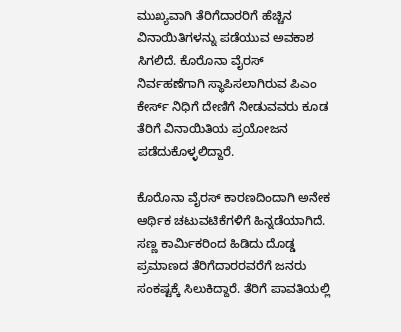ಮುಖ್ಯವಾಗಿ ತೆರಿಗೆದಾರರಿಗೆ ಹೆಚ್ಚಿನ ವಿನಾಯಿತಿಗಳನ್ನು ಪಡೆಯುವ ಅವಕಾಶ ಸಿಗಲಿದೆ. ಕೊರೊನಾ ವೈರಸ್ ನಿರ್ವಹಣೆಗಾಗಿ ಸ್ಥಾಪಿಸಲಾಗಿರುವ ಪಿಎಂ ಕೇರ್ಸ್ ನಿಧಿಗೆ ದೇಣಿಗೆ ನೀಡುವವರು ಕೂಡ ತೆರಿಗೆ ವಿನಾಯಿತಿಯ ಪ್ರಯೋಜನ ಪಡೆದುಕೊಳ್ಳಲಿದ್ದಾರೆ.

ಕೊರೊನಾ ವೈರಸ್ ಕಾರಣದಿಂದಾಗಿ ಅನೇಕ ಆರ್ಥಿಕ ಚಟುವಟಿಕೆಗಳಿಗೆ ಹಿನ್ನಡೆಯಾಗಿದೆ. ಸಣ್ಣ ಕಾರ್ಮಿಕರಿಂದ ಹಿಡಿದು ದೊಡ್ಡ ಪ್ರಮಾಣದ ತೆರಿಗೆದಾರರವರೆಗೆ ಜನರು ಸಂಕಷ್ಟಕ್ಕೆ ಸಿಲುಕಿದ್ದಾರೆ. ತೆರಿಗೆ ಪಾವತಿಯಲ್ಲಿ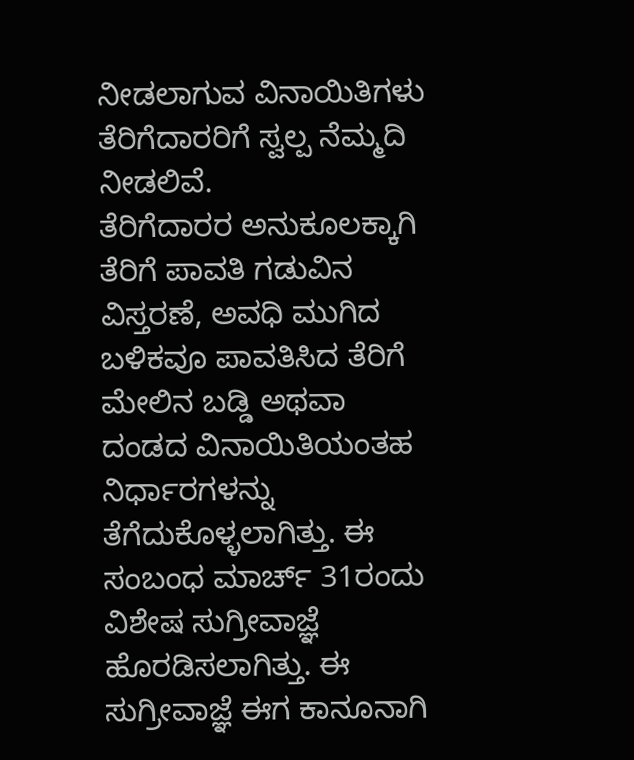ನೀಡಲಾಗುವ ವಿನಾಯಿತಿಗಳು ತೆರಿಗೆದಾರರಿಗೆ ಸ್ವಲ್ಪ ನೆಮ್ಮದಿ ನೀಡಲಿವೆ.
ತೆರಿಗೆದಾರರ ಅನುಕೂಲಕ್ಕಾಗಿ ತೆರಿಗೆ ಪಾವತಿ ಗಡುವಿನ ವಿಸ್ತರಣೆ, ಅವಧಿ ಮುಗಿದ ಬಳಿಕವೂ ಪಾವತಿಸಿದ ತೆರಿಗೆ ಮೇಲಿನ ಬಡ್ಡಿ ಅಥವಾ ದಂಡದ ವಿನಾಯಿತಿಯಂತಹ ನಿರ್ಧಾರಗಳನ್ನು ತೆಗೆದುಕೊಳ್ಳಲಾಗಿತ್ತು. ಈ ಸಂಬಂಧ ಮಾರ್ಚ್ 31ರಂದು ವಿಶೇಷ ಸುಗ್ರೀವಾಜ್ಞೆ ಹೊರಡಿಸಲಾಗಿತ್ತು. ಈ ಸುಗ್ರೀವಾಜ್ಞೆ ಈಗ ಕಾನೂನಾಗಿ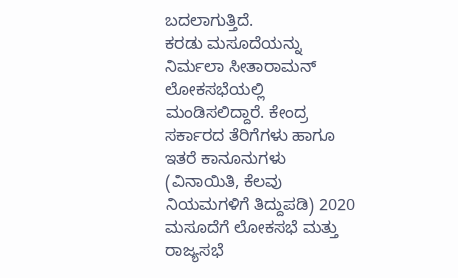ಬದಲಾಗುತ್ತಿದೆ.
ಕರಡು ಮಸೂದೆಯನ್ನು ನಿರ್ಮಲಾ ಸೀತಾರಾಮನ್ ಲೋಕಸಭೆಯಲ್ಲಿ ಮಂಡಿಸಲಿದ್ದಾರೆ. ಕೇಂದ್ರ ಸರ್ಕಾರದ ತೆರಿಗೆಗಳು ಹಾಗೂ ಇತರೆ ಕಾನೂನುಗಳು (ವಿನಾಯಿತಿ, ಕೆಲವು ನಿಯಮಗಳಿಗೆ ತಿದ್ದುಪಡಿ) 2020 ಮಸೂದೆಗೆ ಲೋಕಸಭೆ ಮತ್ತು ರಾಜ್ಯಸಭೆ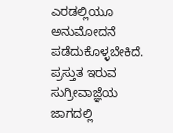ಎರಡಲ್ಲಿಯೂ ಅನುಮೋದನೆ ಪಡೆದುಕೊಳ್ಳಬೇಕಿದೆ. ಪ್ರಸ್ತುತ ಇರುವ ಸುಗ್ರೀವಾಜ್ಞೆಯ ಜಾಗದಲ್ಲಿ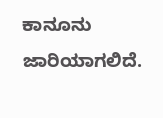ಕಾನೂನು ಜಾರಿಯಾಗಲಿದೆ.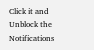Click it and Unblock the Notifications